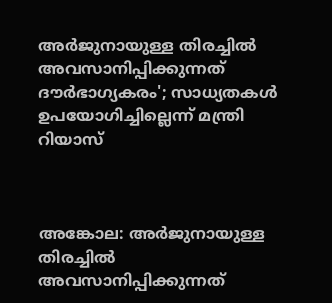അർജുനായുള്ള തിരച്ചിൽ അവസാനിപ്പിക്കുന്നത് ദൗർഭാഗ്യകരം'; സാധ്യതകൾ ഉപയോഗിച്ചില്ലെന്ന് മന്ത്രി റിയാസ്



അങ്കോല: അർജുനായുള്ള തിരച്ചിൽ അവസാനിപ്പിക്കുന്നത്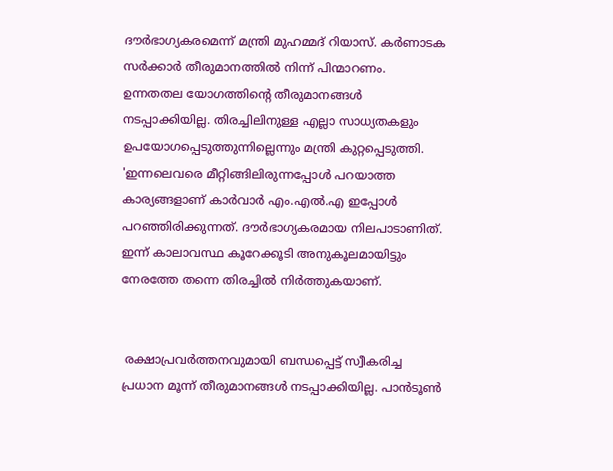ദൗർഭാഗ്യകരമെന്ന് മന്ത്രി മുഹമ്മദ് റിയാസ്. കർണാടക സർക്കാർ തീരുമാനത്തിൽ നിന്ന് പിന്മാറണം. ഉന്നതതല യോഗത്തിന്റെ തീരുമാനങ്ങൾ നടപ്പാക്കിയില്ല. തിരച്ചിലിനുള്ള എല്ലാ സാധ്യതകളും ഉപയോഗപ്പെടുത്തുന്നില്ലെന്നും മന്ത്രി കുറ്റപ്പെടുത്തി. 'ഇന്നലെവരെ മീറ്റിങ്ങിലിരുന്നപ്പോൾ പറയാത്ത കാര്യങ്ങളാണ് കാർവാർ എം.എൽ.എ ഇപ്പോൾ പറഞ്ഞിരിക്കുന്നത്. ദൗർഭാഗ്യകരമായ നിലപാടാണിത്. ഇന്ന് കാലാവസ്ഥ കൂറേക്കൂടി അനുകൂലമായിട്ടും നേരത്തേ തന്നെ തിരച്ചിൽ നിർത്തുകയാണ്.


 രക്ഷാപ്രവർത്തനവുമായി ബന്ധപ്പെട്ട് സ്വീകരിച്ച പ്രധാന മൂന്ന് തീരുമാനങ്ങൾ നടപ്പാക്കിയില്ല. പാൻടൂൺ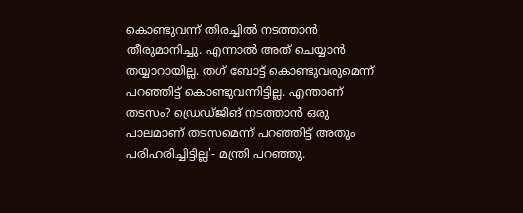കൊണ്ടുവന്ന് തിരച്ചിൽ നടത്താൻ തീരുമാനിച്ചു. എന്നാൽ അത് ചെയ്യാൻ തയ്യാറായില്ല. തഗ് ബോട്ട് കൊണ്ടുവരുമെന്ന് പറഞ്ഞിട്ട് കൊണ്ടുവന്നിട്ടില്ല. എന്താണ് തടസം? ഡ്രെഡ്ജിങ് നടത്താൻ ഒരു പാലമാണ് തടസമെന്ന് പറഞ്ഞിട്ട് അതും പരിഹരിച്ചിട്ടില്ല'- മന്ത്രി പറഞ്ഞു.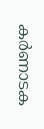കർണാടക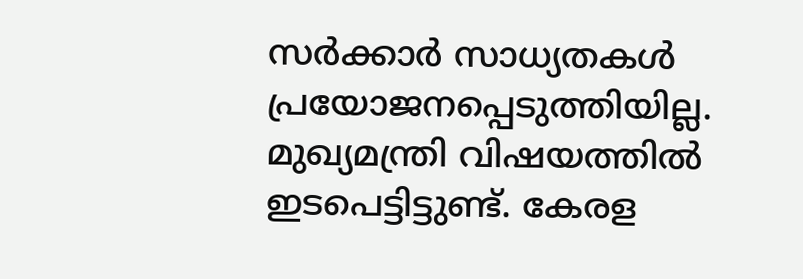സർക്കാർ സാധ്യതകൾ പ്രയോജനപ്പെടുത്തിയില്ല. മുഖ്യമന്ത്രി വിഷയത്തിൽ ഇടപെട്ടിട്ടുണ്ട്. കേരള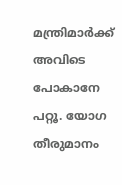മന്ത്രിമാർക്ക് അവിടെ പോകാനേ പറ്റൂ. യോഗ തീരുമാനം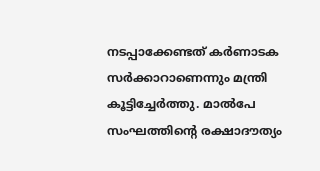നടപ്പാക്കേണ്ടത് കർണാടക സർക്കാറാണെന്നും മന്ത്രി കൂട്ടിച്ചേർത്തു. മാൽപേ സംഘത്തിന്റെ രക്ഷാദൗത്യം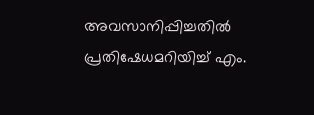അവസാനിപ്പിച്ചതിൽ പ്രതിഷേധമറിയിച്ച് എം.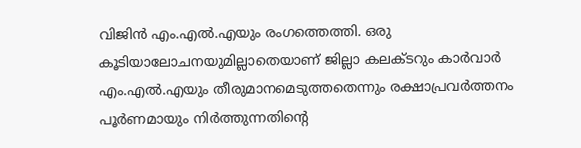വിജിൻ എം.എൽ.എയും രംഗത്തെത്തി. ഒരു കൂടിയാലോചനയുമില്ലാതെയാണ് ജില്ലാ കലക്ടറും കാർവാർ എം.എൽ.എയും തീരുമാനമെടുത്തതെന്നും രക്ഷാപ്രവർത്തനം പൂർണമായും നിർത്തുന്നതിന്റെ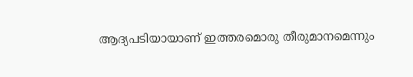ആദ്യപടിയായാണ് ഇത്തരമൊരു തീരുമാനമെന്നും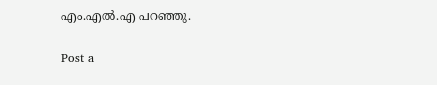എം.എൽ.എ പറഞ്ഞു.

Post a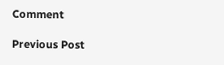Comment

Previous Post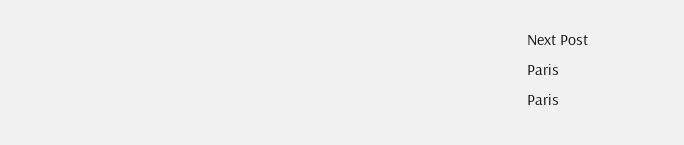Next Post
Paris
Paris